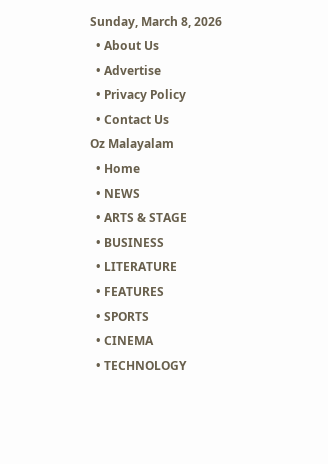Sunday, March 8, 2026
  • About Us
  • Advertise
  • Privacy Policy
  • Contact Us
Oz Malayalam
  • Home
  • NEWS
  • ARTS & STAGE
  • BUSINESS
  • LITERATURE
  • FEATURES
  • SPORTS
  • CINEMA
  • TECHNOLOGY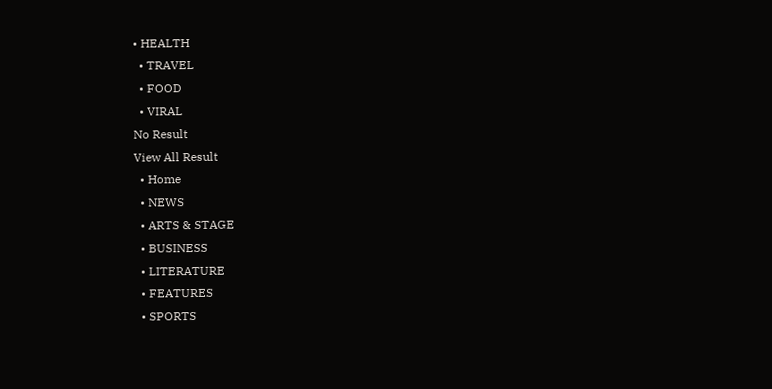• HEALTH
  • TRAVEL
  • FOOD
  • VIRAL
No Result
View All Result
  • Home
  • NEWS
  • ARTS & STAGE
  • BUSINESS
  • LITERATURE
  • FEATURES
  • SPORTS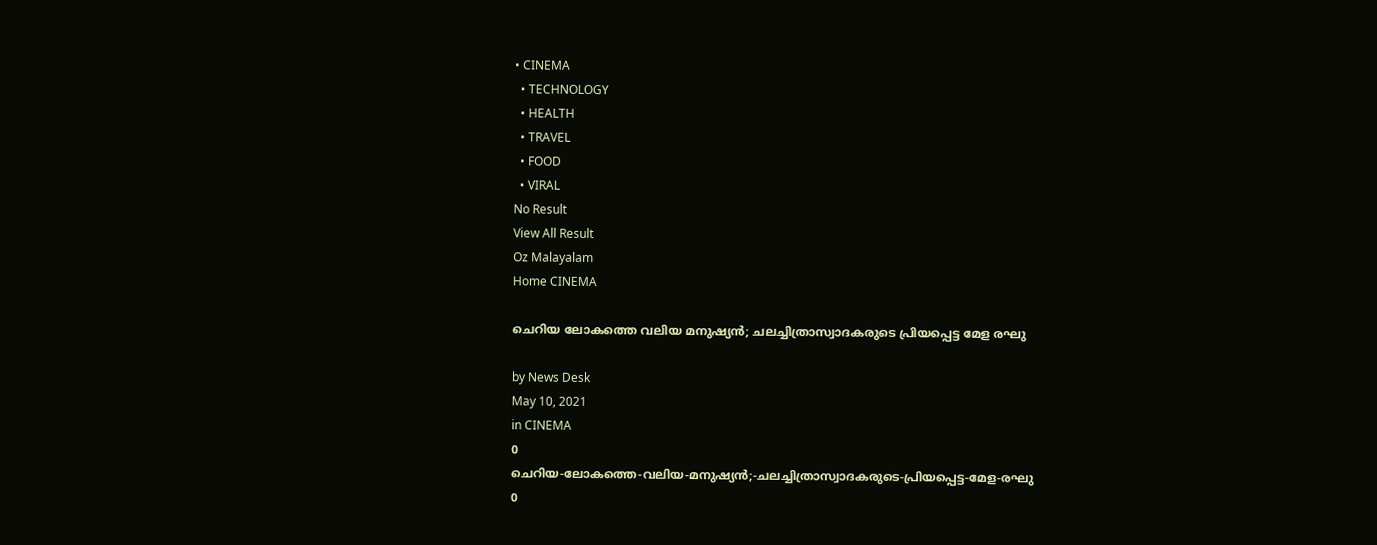• CINEMA
  • TECHNOLOGY
  • HEALTH
  • TRAVEL
  • FOOD
  • VIRAL
No Result
View All Result
Oz Malayalam
Home CINEMA

ചെറിയ ലോകത്തെ വലിയ മനുഷ്യൻ; ചലച്ചിത്രാസ്വാദകരുടെ പ്രിയപ്പെട്ട മേള രഘു

by News Desk
May 10, 2021
in CINEMA
0
ചെറിയ-ലോകത്തെ-വലിയ-മനുഷ്യൻ;-ചലച്ചിത്രാസ്വാദകരുടെ-പ്രിയപ്പെട്ട-മേള-രഘു
0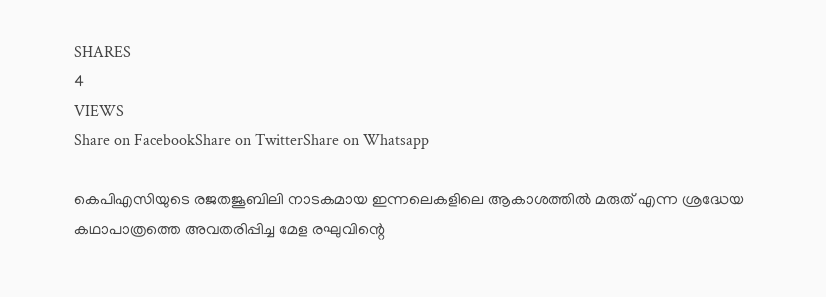SHARES
4
VIEWS
Share on FacebookShare on TwitterShare on Whatsapp

കെപിഎസിയുടെ രജതജൂബിലി നാടകമായ ഇന്നലെകളിലെ ആകാശത്തിൽ മരുത് എന്ന ശ്രദ്ധേയ കഥാപാത്രത്തെ അവതരിപ്പിച്ച മേള രഘുവിന്റെ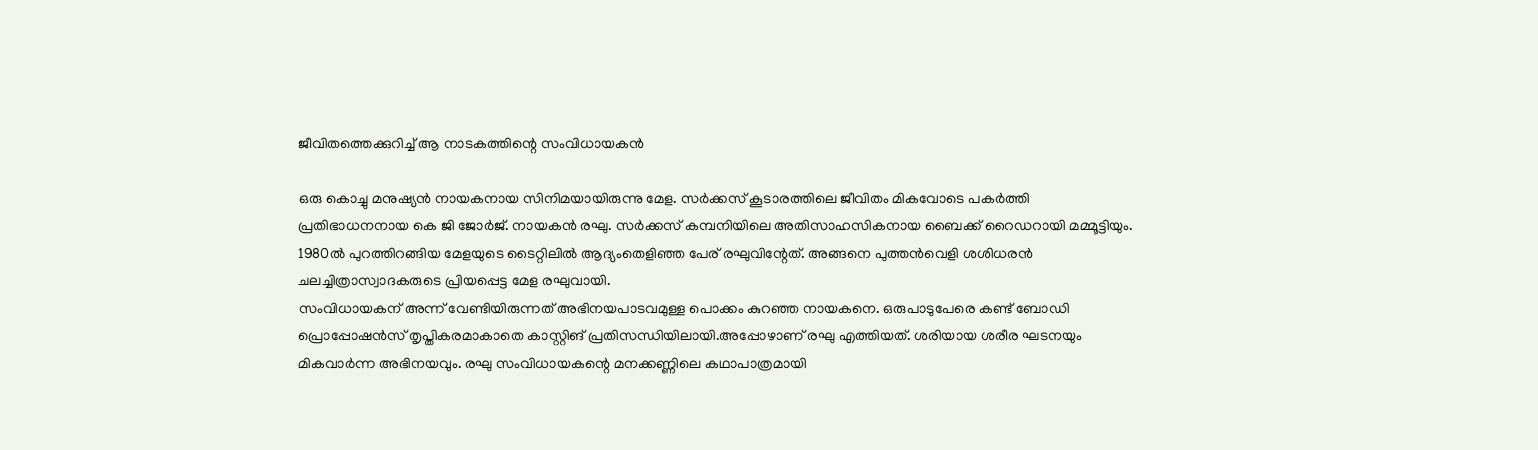ജീവിതത്തെക്കുറിച്ച് ആ നാടകത്തിന്റെ സംവിധായകൻ

ഒരു കൊച്ചു മനുഷ്യൻ നായകനായ സിനിമയായിരുന്നു മേള. സർക്കസ് കൂടാരത്തിലെ ജീവിതം മികവോടെ പകർത്തി പ്രതിഭാധനനായ കെ ജി ജോർജ്. നായകൻ രഘു. സർക്കസ് കമ്പനിയിലെ അതിസാഹസികനായ ബൈക്ക് റൈഡറായി മമ്മൂട്ടിയും. 1980ൽ പുറത്തിറങ്ങിയ മേളയുടെ ടൈറ്റിലിൽ ആദ്യംതെളിഞ്ഞ പേര് രഘുവിന്റേത്. അങ്ങനെ പുത്തൻവെളി ശശിധരൻ ചലച്ചിത്രാസ്വാദകരുടെ പ്രിയപ്പെട്ട മേള രഘുവായി.
സംവിധായകന് അന്ന് വേണ്ടിയിരുന്നത് അഭിനയപാടവമുള്ള പൊക്കം കുറഞ്ഞ നായകനെ. ഒരുപാടുപേരെ കണ്ട് ബോഡി പ്രൊപ്പോഷൻസ് തൃപ്തികരമാകാതെ കാസ്റ്റിങ് പ്രതിസന്ധിയിലായി.അപ്പോഴാണ് രഘു എത്തിയത്. ശരിയായ ശരീര ഘടനയും മികവാർന്ന അഭിനയവും. രഘു സംവിധായകന്റെ മനക്കണ്ണിലെ കഥാപാത്രമായി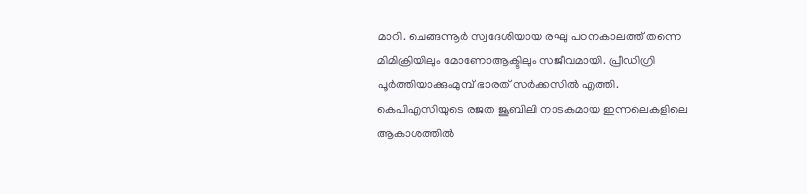മാറി. ചെങ്ങന്നൂർ സ്വദേശിയായ രഘു പഠനകാലത്ത് തന്നെ മിമിക്രിയിലും മോണോആക്ടിലും സജീവമായി. പ്രീഡിഗ്രി പൂർത്തിയാക്കുംമുമ്പ് ഭാരത് സർക്കസിൽ എത്തി.
കെപിഎസിയുടെ രജത ജൂബിലി നാടകമായ ഇന്നലെകളിലെ ആകാശത്തിൽ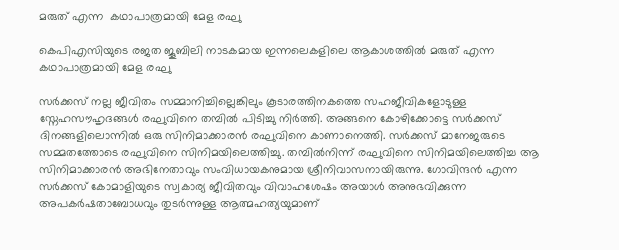മരുത് എന്ന  കഥാപാത്രമായി മേള രഘു

കെപിഎസിയുടെ രജത ജൂബിലി നാടകമായ ഇന്നലെകളിലെ ആകാശത്തിൽ മരുത് എന്ന കഥാപാത്രമായി മേള രഘു

സർക്കസ് നല്ല ജീവിതം സമ്മാനിച്ചില്ലെങ്കിലും കൂടാരത്തിനകത്തെ സഹജീവികളോടുള്ള സ്നേഹസൗഹൃദങ്ങൾ രഘുവിനെ തമ്പിൽ പിടിച്ചു നിർത്തി. അങ്ങനെ കോഴിക്കോട്ടെ സർക്കസ് ദിനങ്ങളിലൊന്നിൽ ഒരു സിനിമാക്കാരൻ രഘുവിനെ കാണാനെത്തി. സർക്കസ് മാനേജരുടെ സമ്മതത്തോടെ രഘുവിനെ സിനിമയിലെത്തിച്ചു. തമ്പിൽനിന്ന് രഘുവിനെ സിനിമയിലെത്തിച്ച ആ സിനിമാക്കാരൻ അഭിനേതാവും സംവിധായകനുമായ ശ്രീനിവാസനായിരുന്നു. ഗോവിന്ദൻ എന്ന സർക്കസ് കോമാളിയുടെ സ്വകാര്യ ജീവിതവും വിവാഹശേഷം അയാൾ അനുഭവിക്കുന്ന അപകർഷതാബോധവും തുടർന്നുള്ള ആത്മഹത്യയുമാണ്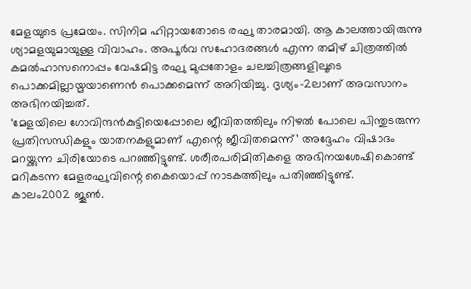മേളയുടെ പ്രമേയം. സിനിമ ഹിറ്റായതോടെ രഘു താരമായി. ആ കാലത്തായിരുന്നു ശ്യാമളയുമായുള്ള വിവാഹം. അപൂർവ സഹോദരങ്ങൾ എന്ന തമിഴ് ചിത്രത്തിൽ കമൽഹാസനൊപ്പം വേഷമിട്ട രഘു മുപ്പതോളം ചലച്ചിത്രങ്ങളിലൂടെ പൊക്കമില്ലായ്മയാണെൻ പൊക്കമെന്ന് അറിയിച്ചു. ദൃശ്യം-2ലാണ് അവസാനം അഭിനയിച്ചത്.
‘മേളയിലെ ഗോവിന്ദൻകുട്ടിയെപ്പോലെ ജീവിതത്തിലും നിഴൽ പോലെ പിന്തുടരുന്ന പ്രതിസന്ധികളും യാതനകളുമാണ് എന്റെ ജീവിതമെന്ന്’ അദ്ദേഹം വിഷാദം മറയ്ക്കുന്ന ചിരിയോടെ പറഞ്ഞിട്ടുണ്ട്. ശരീരപരിമിതികളെ അഭിനയശേഷികൊണ്ട് മറികടന്ന മേളരഘുവിന്റെ കൈയൊപ്പ് നാടകത്തിലും പതിഞ്ഞിട്ടുണ്ട്.
കാലം2002 ജൂൺ.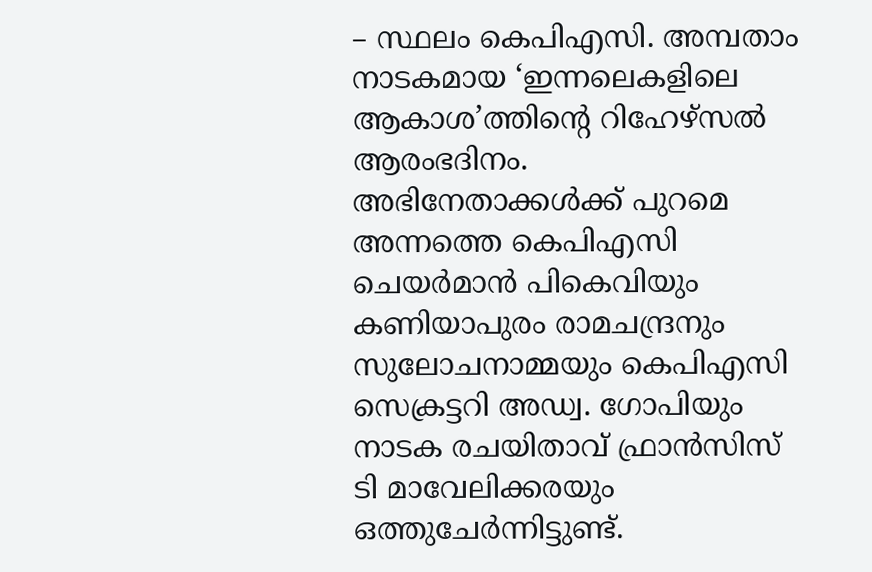– സ്ഥലം കെപിഎസി. അമ്പതാം നാടകമായ ‘ഇന്നലെകളിലെ ആകാശ’ത്തിന്റെ റിഹേഴ്സൽ ആരംഭദിനം. അഭിനേതാക്കൾക്ക് പുറമെ അന്നത്തെ കെപിഎസി ചെയർമാൻ പികെവിയും കണിയാപുരം രാമചന്ദ്രനും സുലോചനാമ്മയും കെപിഎസി സെക്രട്ടറി അഡ്വ. ഗോപിയും നാടക രചയിതാവ് ഫ്രാൻസിസ് ടി മാവേലിക്കരയും ഒത്തുചേർന്നിട്ടുണ്ട്.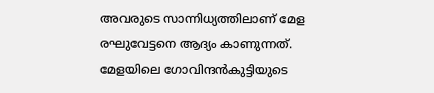അവരുടെ സാന്നിധ്യത്തിലാണ് മേള രഘുവേട്ടനെ ആദ്യം കാണുന്നത്.
മേളയിലെ ഗോവിന്ദൻകുട്ടിയുടെ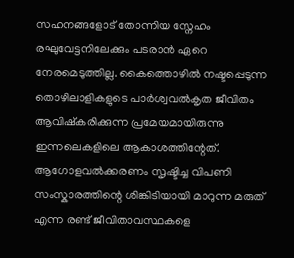സഹനങ്ങളോട് തോന്നിയ സ്നേഹം രഘുവേട്ടനിലേക്കും പടരാൻ ഏറെ നേരമെടുത്തില്ല. കൈത്തൊഴിൽ നഷ്ടപ്പെടുന്ന തൊഴിലാളികളുടെ പാർശ്വവൽകൃത ജീവിതം ആവിഷ്കരിക്കുന്ന പ്രമേയമായിരുന്നു ഇന്നലെകളിലെ ആകാശത്തിന്റേത്. ആഗോളവൽക്കരണം സൃഷ്ടിച്ച വിപണി സംസ്കാരത്തിന്റെ ശിങ്കിടിയായി മാറുന്ന മരുത് എന്ന രണ്ട് ജീവിതാവസ്ഥകളെ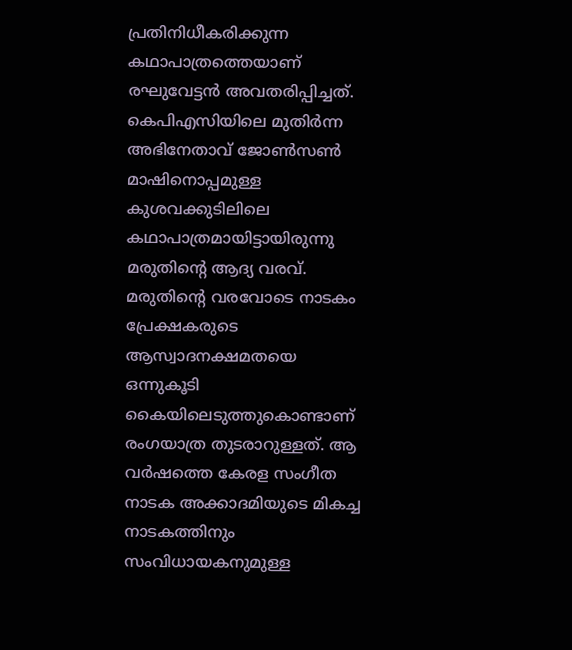പ്രതിനിധീകരിക്കുന്ന കഥാപാത്രത്തെയാണ് രഘുവേട്ടൻ അവതരിപ്പിച്ചത്. കെപിഎസിയിലെ മുതിർന്ന അഭിനേതാവ് ജോൺസൺ മാഷിനൊപ്പമുള്ള കുശവക്കുടിലിലെ കഥാപാത്രമായിട്ടായിരുന്നു മരുതിന്റെ ആദ്യ വരവ്. മരുതിന്റെ വരവോടെ നാടകം പ്രേക്ഷകരുടെ ആസ്വാദനക്ഷമതയെ ഒന്നുകൂടി കൈയിലെടുത്തുകൊണ്ടാണ് രംഗയാത്ര തുടരാറുള്ളത്. ആ വർഷത്തെ കേരള സംഗീത നാടക അക്കാദമിയുടെ മികച്ച നാടകത്തിനും സംവിധായകനുമുള്ള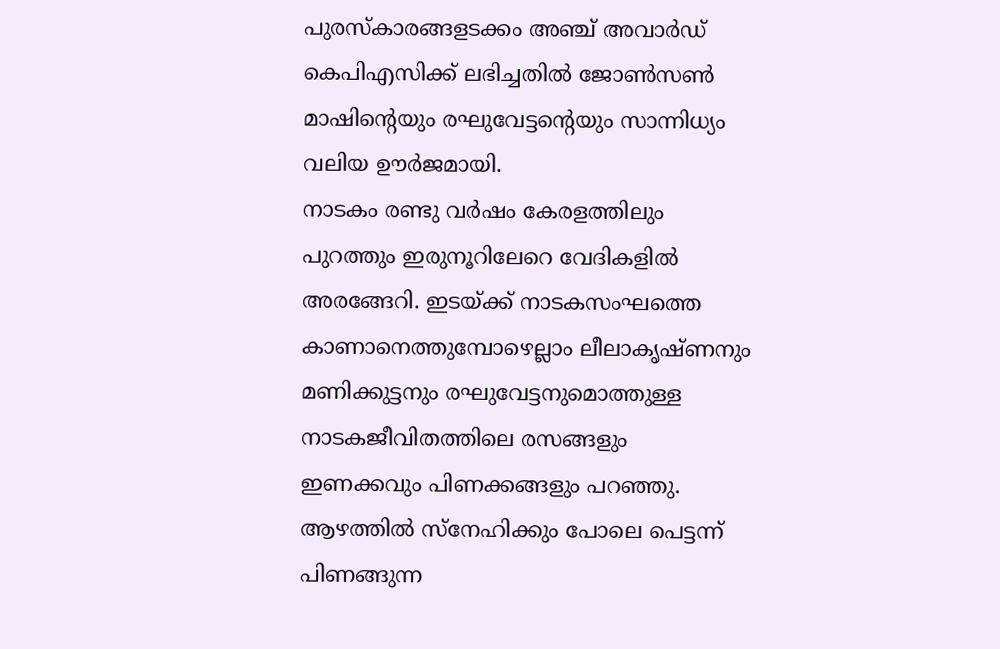പുരസ്കാരങ്ങളടക്കം അഞ്ച് അവാർഡ് കെപിഎസിക്ക് ലഭിച്ചതിൽ ജോൺസൺ മാഷിന്റെയും രഘുവേട്ടന്റെയും സാന്നിധ്യം വലിയ ഊർജമായി.
നാടകം രണ്ടു വർഷം കേരളത്തിലും പുറത്തും ഇരുനൂറിലേറെ വേദികളിൽ അരങ്ങേറി. ഇടയ്ക്ക് നാടകസംഘത്തെ കാണാനെത്തുമ്പോഴെല്ലാം ലീലാകൃഷ്ണനും മണിക്കുട്ടനും രഘുവേട്ടനുമൊത്തുള്ള നാടകജീവിതത്തിലെ രസങ്ങളും ഇണക്കവും പിണക്കങ്ങളും പറഞ്ഞു. ആഴത്തിൽ സ്നേഹിക്കും പോലെ പെട്ടന്ന് പിണങ്ങുന്ന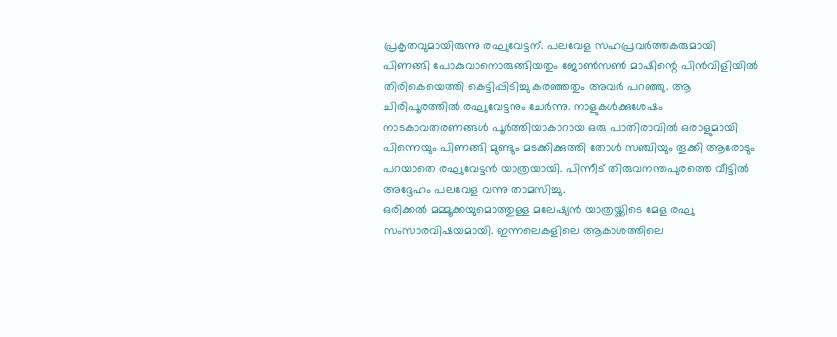പ്രകൃതവുമായിരുന്നു രഘുവേട്ടന്. പലവേള സഹപ്രവർത്തകരുമായി പിണങ്ങി പോകുവാനൊരുങ്ങിയതും ജോൺസൺ മാഷിന്റെ പിൻവിളിയിൽ തിരികെയെത്തി കെട്ടിപ്പിടിച്ചു കരഞ്ഞതും അവർ പറഞ്ഞു. ആ ചിരിപൂരത്തിൽ രഘുവേട്ടനും ചേർന്നു. നാളുകൾക്കുശേഷം നാടകാവതരണങ്ങൾ പൂർത്തിയാകാറായ ഒരു പാതിരാവിൽ ഒരാളുമായി പിന്നെയും പിണങ്ങി മുണ്ടും മടക്കിക്കുത്തി തോൾ സഞ്ചിയും തൂക്കി ആരോടും പറയാതെ രഘുവേട്ടൻ യാത്രയായി. പിന്നീട് തിരുവനന്തപുരത്തെ വീട്ടിൽ അദ്ദേഹം പലവേള വന്നു താമസിച്ചു.
ഒരിക്കൽ മമ്മൂക്കയുമൊത്തുള്ള മലേഷ്യൻ യാത്രയ്ക്കിടെ മേള രഘു സംസാരവിഷയമായി. ഇന്നലെകളിലെ ആകാശത്തിലെ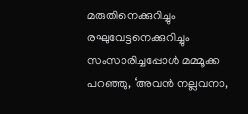മരുതിനെക്കുറിച്ചും രഘുവേട്ടനെക്കുറിച്ചും സംസാരിച്ചപ്പോൾ മമ്മൂക്ക പറഞ്ഞു, ‘അവൻ നല്ലവനാ,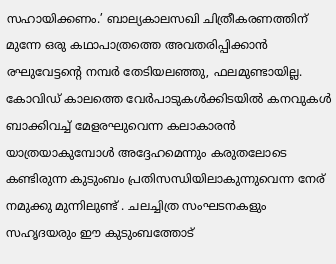സഹായിക്കണം.’ ബാല്യകാലസഖി ചിത്രീകരണത്തിന് മുന്നേ ഒരു കഥാപാത്രത്തെ അവതരിപ്പിക്കാൻ രഘുവേട്ടന്റെ നമ്പർ തേടിയലഞ്ഞു, ഫലമുണ്ടായില്ല.
കോവിഡ് കാലത്തെ വേർപാടുകൾക്കിടയിൽ കനവുകൾ ബാക്കിവച്ച് മേളരഘുവെന്ന കലാകാരൻ യാത്രയാകുമ്പോൾ അദ്ദേഹമെന്നും കരുതലോടെ കണ്ടിരുന്ന കുടുംബം പ്രതിസന്ധിയിലാകുന്നുവെന്ന നേര് നമുക്കു മുന്നിലുണ്ട് . ചലച്ചിത്ര സംഘടനകളും സഹൃദയരും ഈ കുടുംബത്തോട്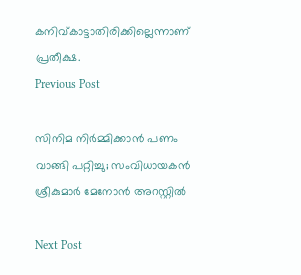കനിവ്കാട്ടാതിരിക്കില്ലെന്നാണ് പ്രതീക്ഷ.
Previous Post

സിനിമ നിര്‍മ്മിക്കാന്‍ പണം വാങ്ങി പറ്റിച്ചു; സംവിധായകന്‍ ശ്രീകുമാര്‍ മേനോന്‍ അറസ്റ്റില്‍

Next Post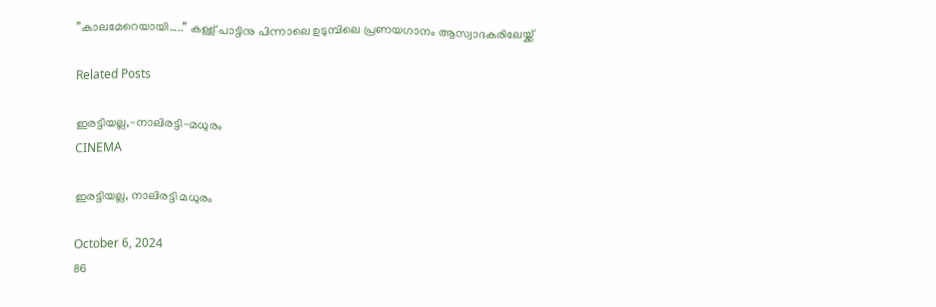”കാലമേറെയായി…..” കള്ള് പാട്ടിനു പിന്നാലെ ഉടുമ്പിലെ പ്രണയഗാനം ആസ്വാദകരിലേയ്ക്ക്

Related Posts

ഇരട്ടിയല്ല,-നാലിരട്ടി-മധുരം
CINEMA

ഇരട്ടിയല്ല, നാലിരട്ടി മധുരം

October 6, 2024
86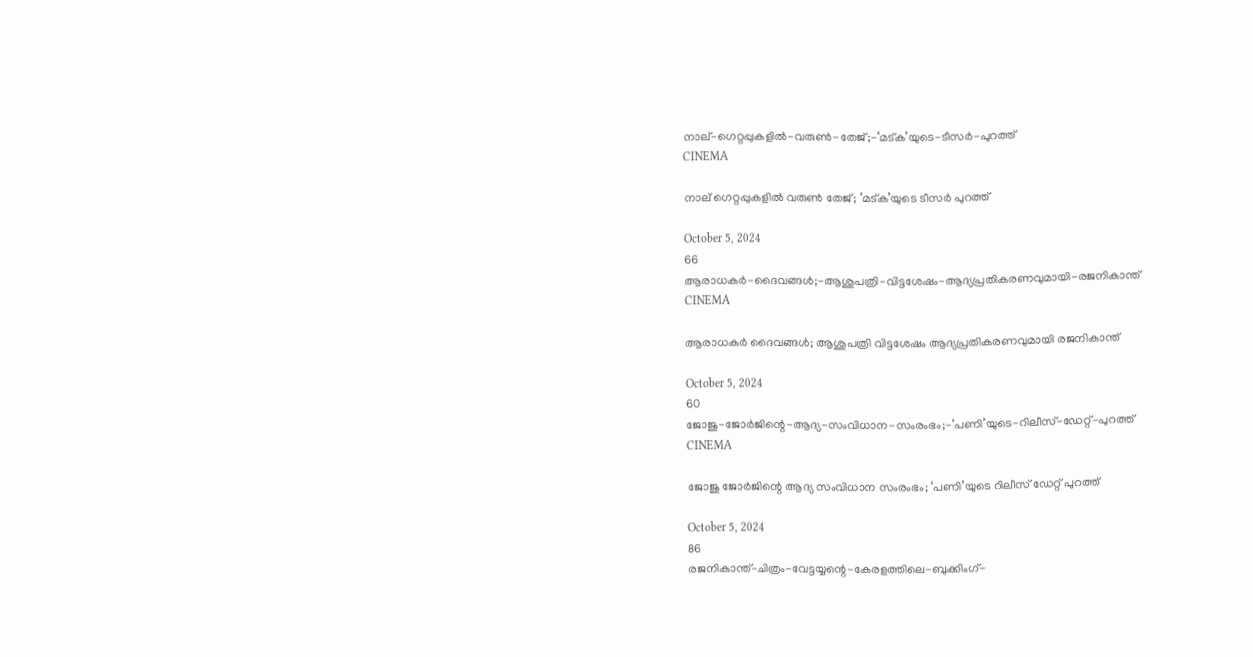നാല്-ഗെറ്റപ്പുകളിൽ-വരുൺ-തേജ്‌;-‘മട്ക’യുടെ-ടീസർ-പുറത്ത്
CINEMA

നാല് ഗെറ്റപ്പുകളിൽ വരുൺ തേജ്‌; ‘മട്ക’യുടെ ടീസർ പുറത്ത്

October 5, 2024
66
ആരാധകർ-ദൈവങ്ങൾ;-ആശുപത്രി-വിട്ടശേഷം-ആദ്യപ്രതികരണവുമായി-രജനികാന്ത്
CINEMA

ആരാധകർ ദൈവങ്ങൾ; ആശുപത്രി വിട്ടശേഷം ആദ്യപ്രതികരണവുമായി രജനികാന്ത്

October 5, 2024
60
ജോജു-ജോർജിന്റെ-ആദ്യ-സംവിധാന-സംരംഭം;-‘പണി’യുടെ-റിലീസ്-ഡേറ്റ്-പുറത്ത്
CINEMA

ജോജു ജോർജിന്റെ ആദ്യ സംവിധാന സംരംഭം; ‘പണി’യുടെ റിലീസ് ഡേറ്റ് പുറത്ത്

October 5, 2024
86
രജനികാന്ത്-ചിത്രം-വേട്ടയ്യന്റെ-കേരളത്തിലെ-ബുക്കിംഗ്-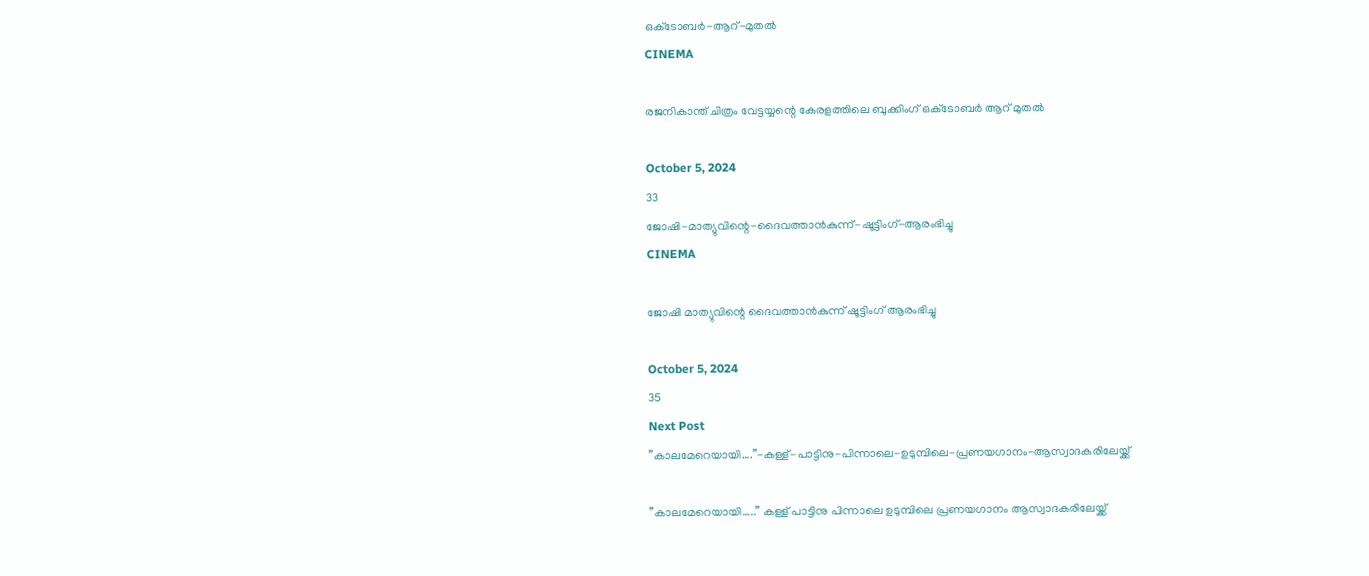ഒക്‌ടോബർ-ആറ്‌-മുതൽ
CINEMA

രജനികാന്ത് ചിത്രം വേട്ടയ്യന്റെ കേരളത്തിലെ ബുക്കിംഗ് ഒക്‌ടോബർ ആറ്‌ മുതൽ

October 5, 2024
33
ജോഷി-മാത്യുവിന്റെ-ദൈവത്താൻകുന്ന്-ഷൂട്ടിംഗ്-ആരംഭിച്ചു
CINEMA

ജോഷി മാത്യുവിന്റെ ദൈവത്താൻകുന്ന് ഷൂട്ടിംഗ് ആരംഭിച്ചു

October 5, 2024
35
Next Post
”കാലമേറെയായി….”-കള്ള്-പാട്ടിനു-പിന്നാലെ-ഉടുമ്പിലെ-പ്രണയഗാനം-ആസ്വാദകരിലേയ്ക്ക്

”കാലമേറെയായി…..” കള്ള് പാട്ടിനു പിന്നാലെ ഉടുമ്പിലെ പ്രണയഗാനം ആസ്വാദകരിലേയ്ക്ക്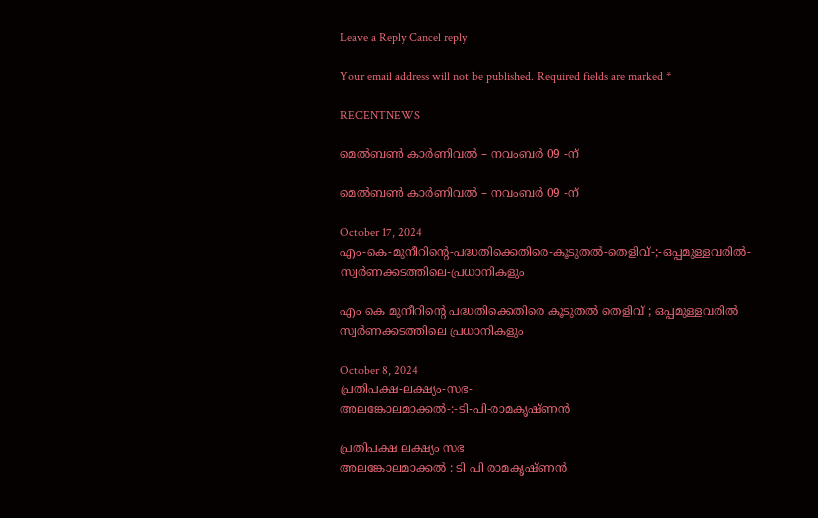Leave a Reply Cancel reply

Your email address will not be published. Required fields are marked *

RECENTNEWS

മെൽബൺ കാർണിവൽ – നവംബർ 09 -ന്

മെൽബൺ കാർണിവൽ – നവംബർ 09 -ന്

October 17, 2024
എം-കെ-മുനീറിന്റെ-പദ്ധതിക്കെതിരെ-കൂടുതൽ-തെളിവ്‌-;-ഒപ്പമുള്ളവരിൽ-
സ്വർണക്കടത്തിലെ-പ്രധാനികളും

എം കെ മുനീറിന്റെ പദ്ധതിക്കെതിരെ കൂടുതൽ തെളിവ്‌ ; ഒപ്പമുള്ളവരിൽ
സ്വർണക്കടത്തിലെ പ്രധാനികളും

October 8, 2024
പ്രതിപക്ഷ-ലക്ഷ്യം-സഭ-
അലങ്കോലമാക്കൽ-:-ടി-പി-രാമകൃഷ്‌ണൻ

പ്രതിപക്ഷ ലക്ഷ്യം സഭ
അലങ്കോലമാക്കൽ : ടി പി രാമകൃഷ്‌ണൻ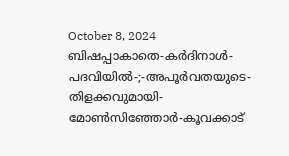October 8, 2024
ബിഷപ്പാകാതെ-കർദിനാൾ-പദവിയിൽ-;-അപൂർവതയുടെ-തിളക്കവുമായി-മോൺസിഞ്ഞോർ-കൂവക്കാട്‌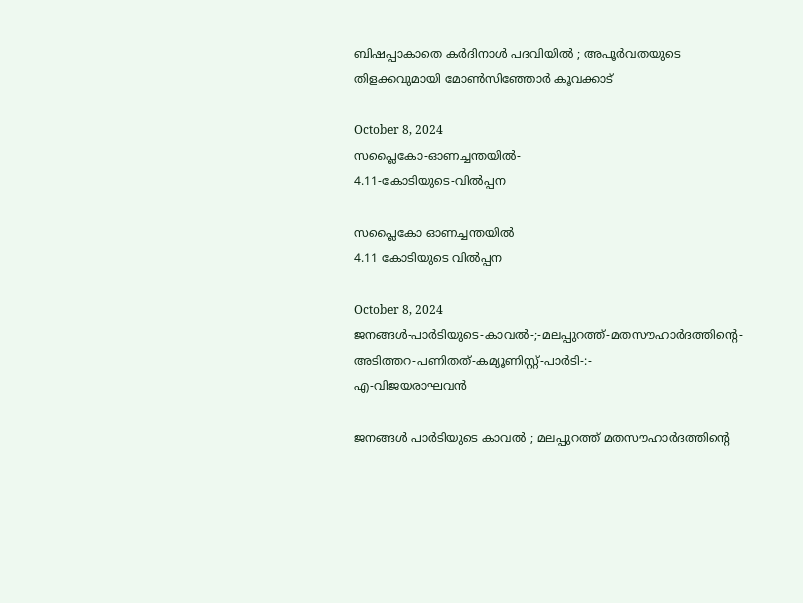ബിഷപ്പാകാതെ കർദിനാൾ പദവിയിൽ ; അപൂർവതയുടെ തിളക്കവുമായി മോൺസിഞ്ഞോർ കൂവക്കാട്‌

October 8, 2024
സപ്ലൈകോ-ഓണച്ചന്തയിൽ-
4.11-കോടിയുടെ-വിൽപ്പന

സപ്ലൈകോ ഓണച്ചന്തയിൽ
4.11 കോടിയുടെ വിൽപ്പന

October 8, 2024
ജനങ്ങൾ-പാർടിയുടെ-കാവൽ-;-മലപ്പുറത്ത്-മതസൗഹാർദത്തിന്റെ-അടിത്തറ-പണിതത്-കമ്യൂണിസ്റ്റ്-പാർടി-:-
എ-വിജയരാഘവൻ

ജനങ്ങൾ പാർടിയുടെ കാവൽ ; മലപ്പുറത്ത് മതസൗഹാർദത്തിന്റെ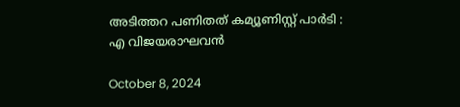അടിത്തറ പണിതത് കമ്യൂണിസ്റ്റ് പാർടി :
എ വിജയരാഘവൻ

October 8, 2024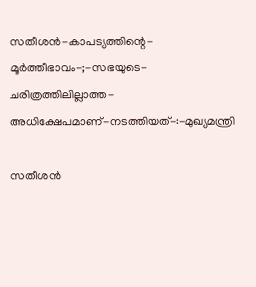സതീശൻ-കാപട്യത്തിന്റെ-
മൂർത്തീഭാവം-;-സഭയുടെ-ചരിത്രത്തിലില്ലാത്ത-അധിക്ഷേപമാണ്‌-നടത്തിയത്‌-:-മുഖ്യമന്ത്രി

സതീശൻ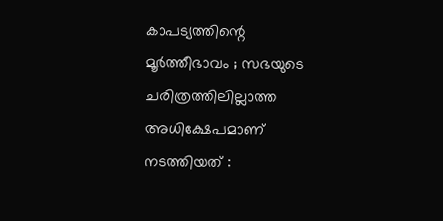കാപട്യത്തിന്റെ
മൂർത്തീഭാവം ; സഭയുടെ ചരിത്രത്തിലില്ലാത്ത അധിക്ഷേപമാണ്‌ നടത്തിയത്‌ :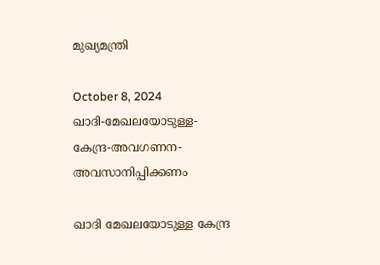മുഖ്യമന്ത്രി

October 8, 2024
ഖാദി-മേഖലയോടുള്ള-കേന്ദ്ര-അവഗണന-അവസാനിപ്പിക്കണം

ഖാദി മേഖലയോടുള്ള കേന്ദ്ര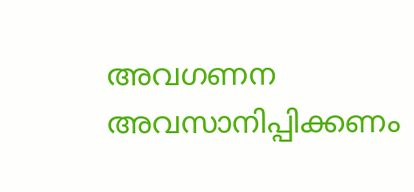അവഗണന അവസാനിപ്പിക്കണം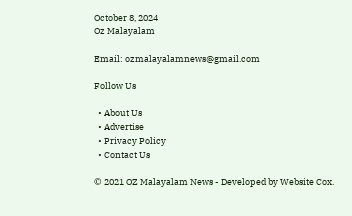October 8, 2024
Oz Malayalam

Email: ozmalayalamnews@gmail.com

Follow Us

  • About Us
  • Advertise
  • Privacy Policy
  • Contact Us

© 2021 OZ Malayalam News - Developed by Website Cox.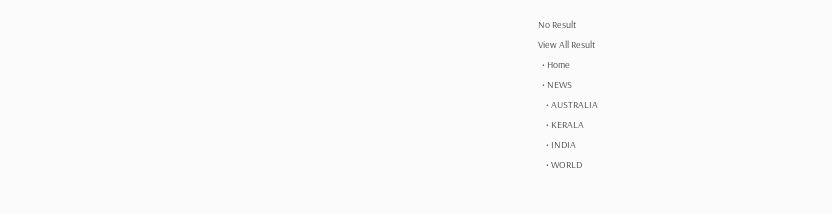No Result
View All Result
  • Home
  • NEWS
    • AUSTRALIA
    • KERALA
    • INDIA
    • WORLD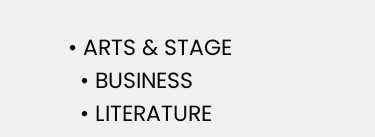• ARTS & STAGE
  • BUSINESS
  • LITERATURE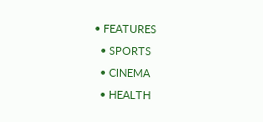• FEATURES
  • SPORTS
  • CINEMA
  • HEALTH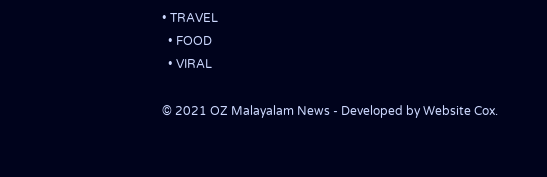• TRAVEL
  • FOOD
  • VIRAL

© 2021 OZ Malayalam News - Developed by Website Cox.